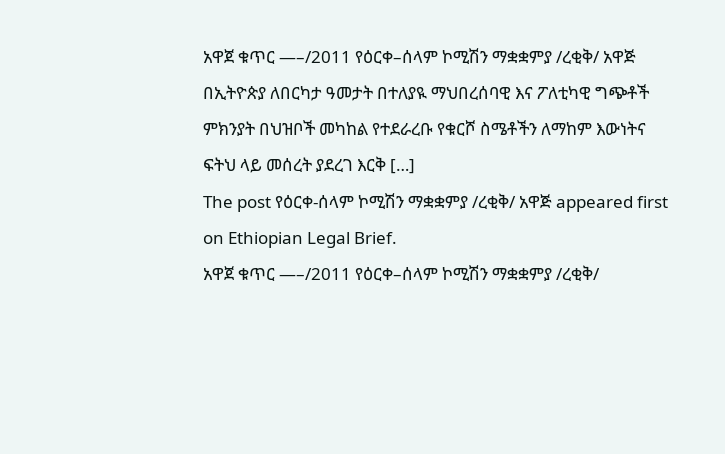አዋጀ ቁጥር —–/2011 የዕርቀ–ሰላም ኮሚሽን ማቋቋምያ /ረቂቅ/ አዋጅ በኢትዮጵያ ለበርካታ ዓመታት በተለያዪ ማህበረሰባዊ እና ፖለቲካዊ ግጭቶች ምክንያት በህዝቦች መካከል የተደራረቡ የቁርሾ ስሜቶችን ለማከም እውነትና ፍትህ ላይ መሰረት ያደረገ እርቅ […]
The post የዕርቀ-ሰላም ኮሚሽን ማቋቋምያ /ረቂቅ/ አዋጅ appeared first on Ethiopian Legal Brief.
አዋጀ ቁጥር —–/2011 የዕርቀ–ሰላም ኮሚሽን ማቋቋምያ /ረቂቅ/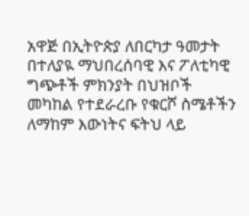አዋጅ በኢትዮጵያ ለበርካታ ዓመታት በተለያዪ ማህበረሰባዊ እና ፖለቲካዊ ግጭቶች ምክንያት በህዝቦች መካከል የተደራረቡ የቁርሾ ስሜቶችን ለማከም እውነትና ፍትህ ላይ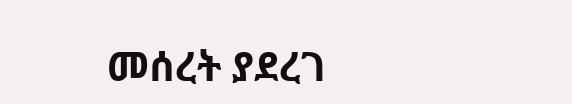መሰረት ያደረገ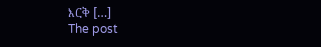እርቅ […]
The post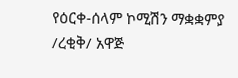የዕርቀ-ሰላም ኮሚሽን ማቋቋምያ /ረቂቅ/ አዋጅ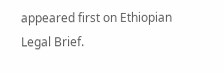appeared first on Ethiopian Legal Brief.